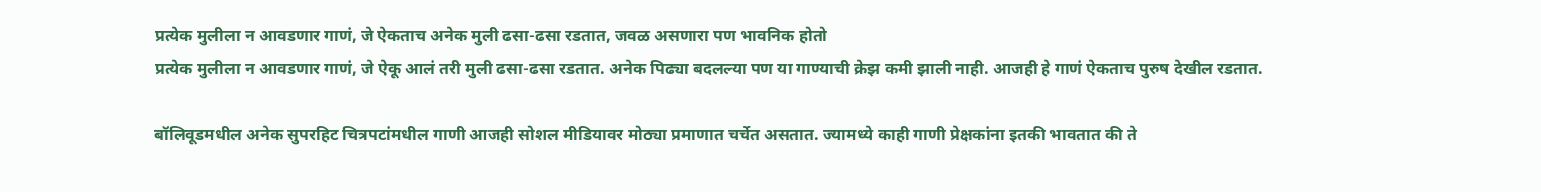प्रत्येक मुलीला न आवडणार गाणं, जे ऐकताच अनेक मुली ढसा-ढसा रडतात, जवळ असणारा पण भावनिक होतो
प्रत्येक मुलीला न आवडणार गाणं, जे ऐकू आलं तरी मुली ढसा-ढसा रडतात. अनेक पिढ्या बदलल्या पण या गाण्याची क्रेझ कमी झाली नाही. आजही हे गाणं ऐकताच पुरुष देखील रडतात.

बॉलिवूडमधील अनेक सुपरहिट चित्रपटांमधील गाणी आजही सोशल मीडियावर मोठ्या प्रमाणात चर्चेत असतात. ज्यामध्ये काही गाणी प्रेक्षकांना इतकी भावतात की ते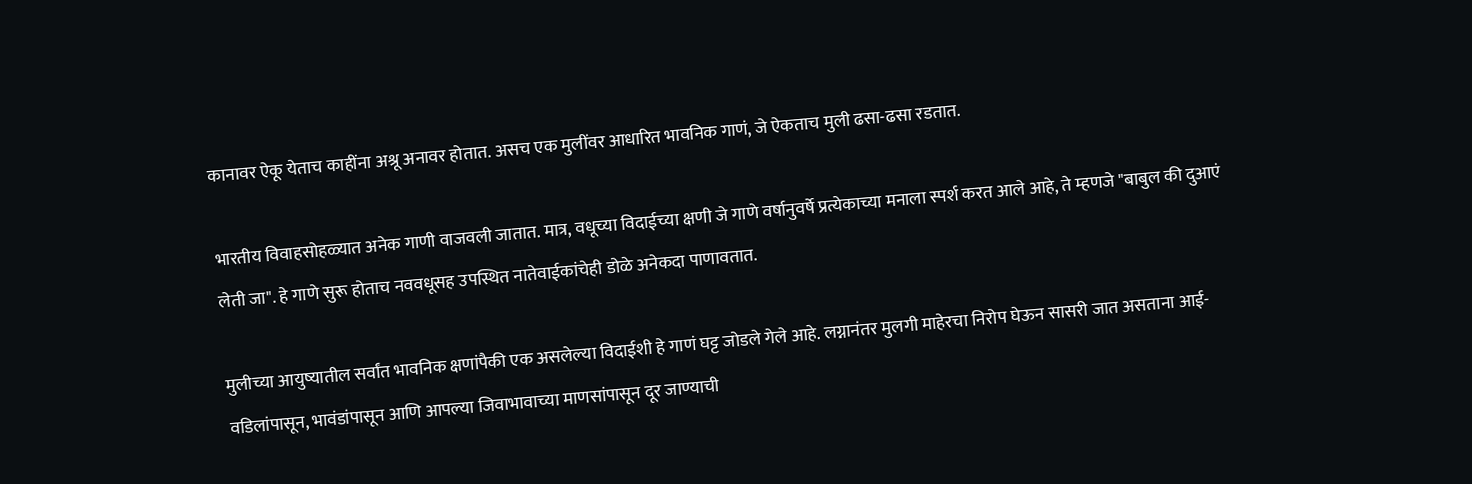कानावर ऐकू येताच काहींना अश्रू अनावर होतात. असच एक मुलींवर आधारित भावनिक गाणं, जे ऐकताच मुली ढसा-ढसा रडतात.

भारतीय विवाहसोहळ्यात अनेक गाणी वाजवली जातात. मात्र, वधूच्या विदाईच्या क्षणी जे गाणे वर्षानुवर्षे प्रत्येकाच्या मनाला स्पर्श करत आले आहे, ते म्हणजे "बाबुल की दुआएं लेती जा". हे गाणे सुरू होताच नववधूसह उपस्थित नातेवाईकांचेही डोळे अनेकदा पाणावतात.

मुलीच्या आयुष्यातील सर्वांत भावनिक क्षणांपैकी एक असलेल्या विदाईशी हे गाणं घट्ट जोडले गेले आहे. लग्नानंतर मुलगी माहेरचा निरोप घेऊन सासरी जात असताना आई-वडिलांपासून, भावंडांपासून आणि आपल्या जिवाभावाच्या माणसांपासून दूर जाण्याची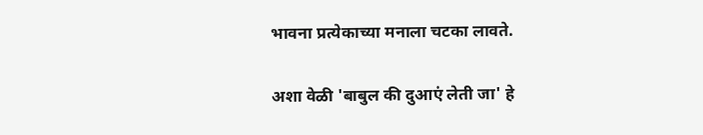भावना प्रत्येकाच्या मनाला चटका लावते.

अशा वेळी 'बाबुल की दुआएं लेती जा' हे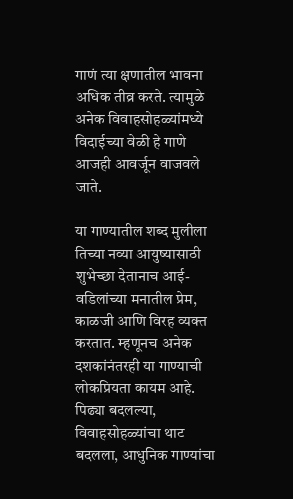गाणं त्या क्षणातील भावना अधिक तीव्र करते. त्यामुळे अनेक विवाहसोहळ्यांमध्ये विदाईच्या वेळी हे गाणे आजही आवर्जून वाजवले जाते.

या गाण्यातील शब्द मुलीला तिच्या नव्या आयुष्यासाठी शुभेच्छा देतानाच आई-वडिलांच्या मनातील प्रेम, काळजी आणि विरह व्यक्त करतात. म्हणूनच अनेक दशकांनंतरही या गाण्याची लोकप्रियता कायम आहे. पिढ्या बदलल्या, विवाहसोहळ्यांचा थाट बदलला, आधुनिक गाण्यांचा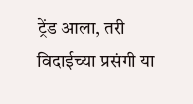ट्रेंड आला, तरी विदाईच्या प्रसंगी या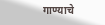गाण्याचे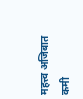महत्त्व अजिबात कमी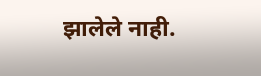झालेले नाही.